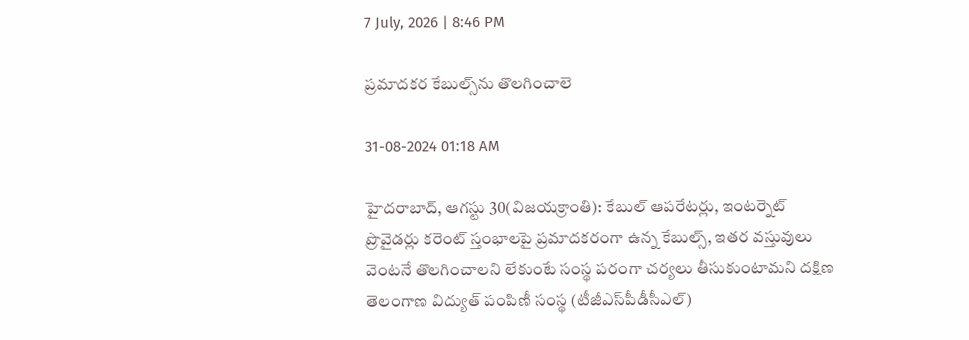7 July, 2026 | 8:46 PM

ప్రమాదకర కేబుల్స్‌ను తొలగించాలె

31-08-2024 01:18 AM

హైదరాబాద్, ఆగస్టు 30(విజయక్రాంతి): కేబుల్ ఆపరేటర్లు, ఇంటర్నెట్ ప్రొవైడర్లు కరెంట్ స్తంభాలపై ప్రమాదకరంగా ఉన్న కేబుల్స్, ఇతర వస్తువులు వెంటనే తొలగించాలని లేకుంటే సంస్థ పరంగా చర్యలు తీసుకుంటామని దక్షిణ తెలంగాణ విద్యుత్ పంపిణీ సంస్థ (టీజీఎస్‌పీడీసీఎల్)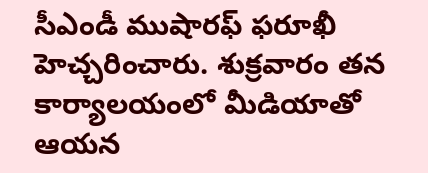సీఎండీ ముషారఫ్ ఫరూఖీ హెచ్చరించారు. శుక్రవారం తన కార్యాలయంలో మీడియాతో ఆయన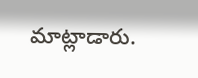మాట్లాడారు.